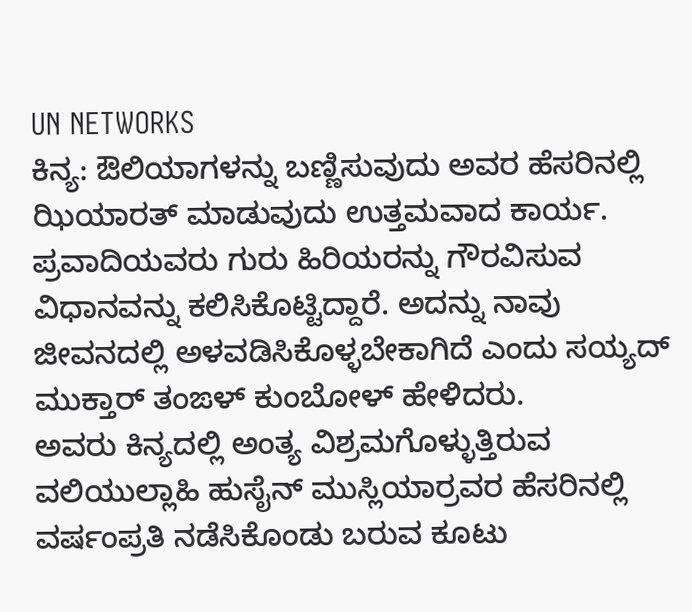UN NETWORKS
ಕಿನ್ಯ: ಔಲಿಯಾಗಳನ್ನು ಬಣ್ಣಿಸುವುದು ಅವರ ಹೆಸರಿನಲ್ಲಿ ಝಿಯಾರತ್ ಮಾಡುವುದು ಉತ್ತಮವಾದ ಕಾರ್ಯ. ಪ್ರವಾದಿಯವರು ಗುರು ಹಿರಿಯರನ್ನು ಗೌರವಿಸುವ ವಿಧಾನವನ್ನು ಕಲಿಸಿಕೊಟ್ಟಿದ್ದಾರೆ. ಅದನ್ನು ನಾವು ಜೀವನದಲ್ಲಿ ಅಳವಡಿಸಿಕೊಳ್ಳಬೇಕಾಗಿದೆ ಎಂದು ಸಯ್ಯದ್ ಮುಕ್ತಾರ್ ತಂಙಳ್ ಕುಂಬೋಳ್ ಹೇಳಿದರು.
ಅವರು ಕಿನ್ಯದಲ್ಲಿ ಅಂತ್ಯ ವಿಶ್ರಮಗೊಳ್ಳುತ್ತಿರುವ ವಲಿಯುಲ್ಲಾಹಿ ಹುಸೈನ್ ಮುಸ್ಲಿಯಾರ್ರವರ ಹೆಸರಿನಲ್ಲಿ ವರ್ಷಂಪ್ರತಿ ನಡೆಸಿಕೊಂಡು ಬರುವ ಕೂಟು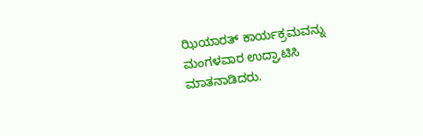ಝಿಯಾರತ್ ಕಾರ್ಯಕ್ರಮವನ್ನು ಮಂಗಳವಾರ ಉದ್ಘಾಟಿಸಿ ಮಾತನಾಡಿದರು.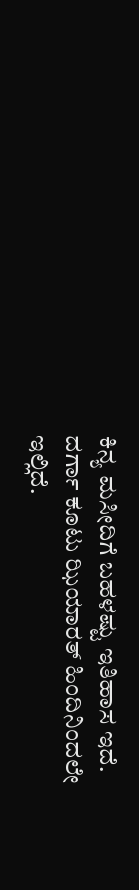ಕಿನ್ಯ ಮಸೀದಿಗೆ ಬಹಳಷ್ಟು ಇತಿಹಾಸ ಇದೆ. ದರ್ಗಾ ಕೂಟು ಝಿಯಾರತ್ ಹಿಂದಿನಿಂದಲೇ ಇಲ್ಲಿದೆ.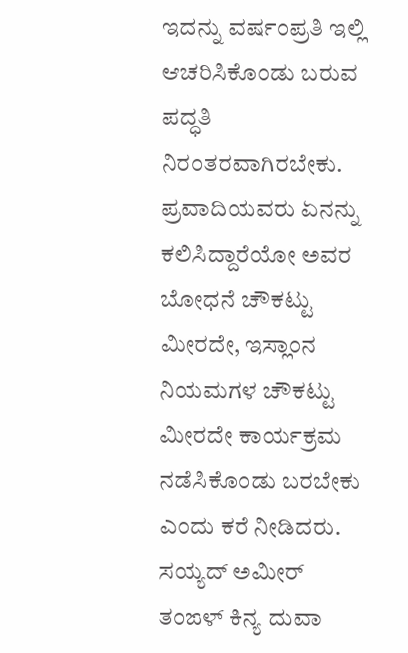ಇದನ್ನು ವರ್ಷಂಪ್ರತಿ ಇಲ್ಲಿ ಆಚರಿಸಿಕೊಂಡು ಬರುವ ಪದ್ಧತಿ ನಿರಂತರವಾಗಿರಬೇಕು. ಪ್ರವಾದಿಯವರು ಏನನ್ನು ಕಲಿಸಿದ್ದಾರೆಯೋ ಅವರ ಬೋಧನೆ ಚೌಕಟ್ಟು ಮೀರದೇ, ಇಸ್ಲಾಂನ ನಿಯಮಗಳ ಚೌಕಟ್ಟು ಮೀರದೇ ಕಾರ್ಯಕ್ರಮ ನಡೆಸಿಕೊಂಡು ಬರಬೇಕು ಎಂದು ಕರೆ ನೀಡಿದರು.
ಸಯ್ಯದ್ ಅಮೀರ್ ತಂಙಳ್ ಕಿನ್ಯ ದುವಾ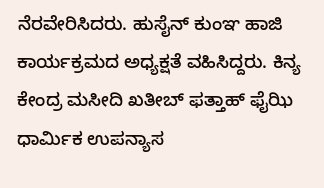ನೆರವೇರಿಸಿದರು. ಹುಸೈನ್ ಕುಂಞ ಹಾಜಿ ಕಾರ್ಯಕ್ರಮದ ಅಧ್ಯಕ್ಷತೆ ವಹಿಸಿದ್ದರು. ಕಿನ್ಯ ಕೇಂದ್ರ ಮಸೀದಿ ಖತೀಬ್ ಫತ್ತಾಹ್ ಫೈಝಿ ಧಾರ್ಮಿಕ ಉಪನ್ಯಾಸ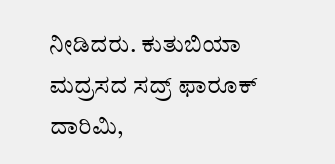ನೀಡಿದರು. ಕುತುಬಿಯಾ ಮದ್ರಸದ ಸದ್ರ್ ಫಾರೂಕ್ ದಾರಿಮಿ,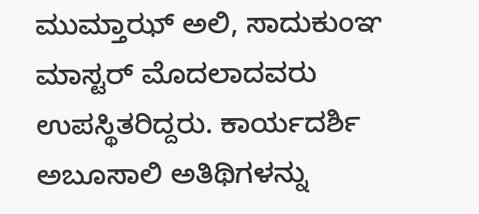ಮುಮ್ತಾಝ್ ಅಲಿ, ಸಾದುಕುಂಞ ಮಾಸ್ಟರ್ ಮೊದಲಾದವರು ಉಪಸ್ಥಿತರಿದ್ದರು. ಕಾರ್ಯದರ್ಶಿ ಅಬೂಸಾಲಿ ಅತಿಥಿಗಳನ್ನು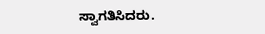ಸ್ವಾಗತಿಸಿದರು.